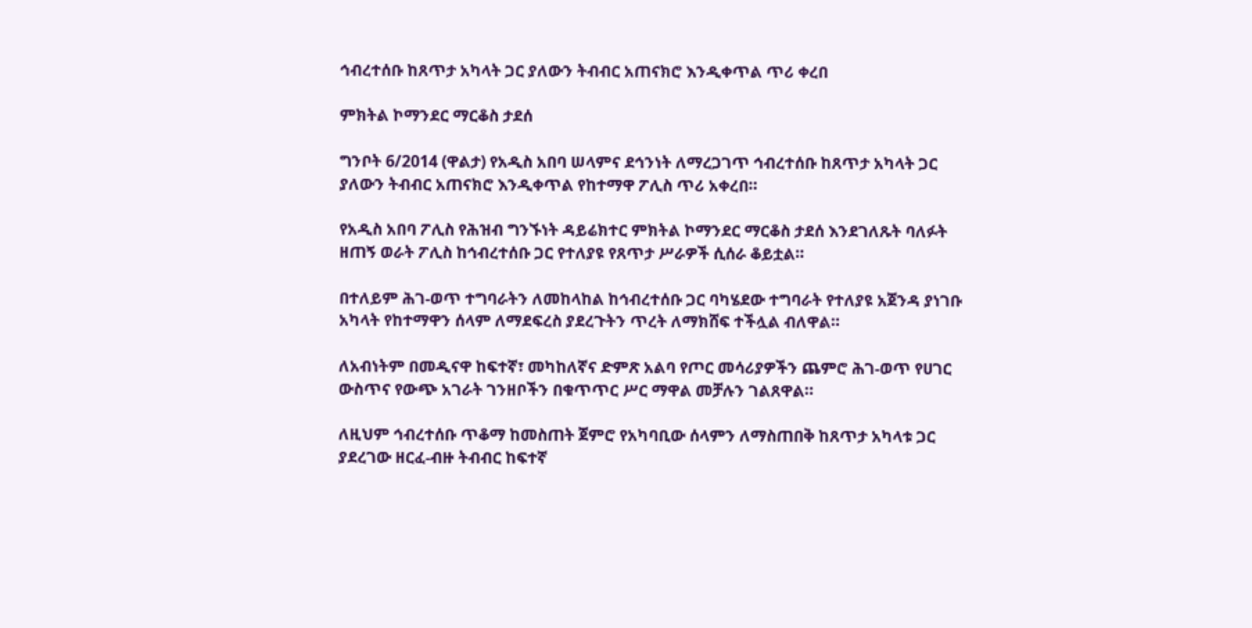ኅብረተሰቡ ከጸጥታ አካላት ጋር ያለውን ትብብር አጠናክሮ እንዲቀጥል ጥሪ ቀረበ

ምክትል ኮማንደር ማርቆስ ታደሰ

ግንቦት 6/2014 (ዋልታ) የአዲስ አበባ ሠላምና ደኅንነት ለማረጋገጥ ኅብረተሰቡ ከጸጥታ አካላት ጋር ያለውን ትብብር አጠናክሮ እንዲቀጥል የከተማዋ ፖሊስ ጥሪ አቀረበ።

የአዲስ አበባ ፖሊስ የሕዝብ ግንኙነት ዳይሬክተር ምክትል ኮማንደር ማርቆስ ታደሰ እንደገለጹት ባለፉት ዘጠኝ ወራት ፖሊስ ከኅብረተሰቡ ጋር የተለያዩ የጸጥታ ሥራዎች ሲሰራ ቆይቷል።

በተለይም ሕገ-ወጥ ተግባራትን ለመከላከል ከኅብረተሰቡ ጋር ባካሄደው ተግባራት የተለያዩ አጀንዳ ያነገቡ አካላት የከተማዋን ሰላም ለማደፍረስ ያደረጉትን ጥረት ለማክሸፍ ተችሏል ብለዋል።

ለአብነትም በመዲናዋ ከፍተኛ፣ መካከለኛና ድምጽ አልባ የጦር መሳሪያዎችን ጨምሮ ሕገ-ወጥ የሀገር ውስጥና የውጭ አገራት ገንዘቦችን በቁጥጥር ሥር ማዋል መቻሉን ገልጸዋል።

ለዚህም ኅብረተሰቡ ጥቆማ ከመስጠት ጀምሮ የአካባቢው ሰላምን ለማስጠበቅ ከጸጥታ አካላቱ ጋር ያደረገው ዘርፈ-ብዙ ትብብር ከፍተኛ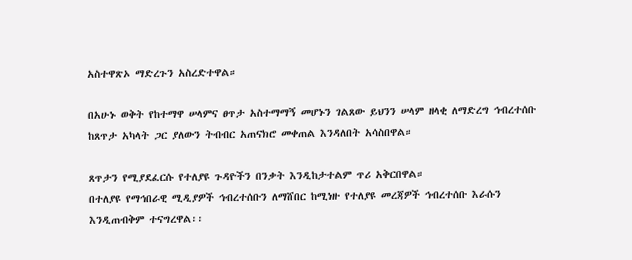አስተዋጽኦ ማድረጉን አስረድተዋል።

በአሁኑ ወቅት የከተማዋ ሠላምና ፀጥታ አስተማማኝ መሆኑን ገልጸው ይህንን ሠላም ዘላቂ ለማድረግ ኅብረተሰቡ ከጸጥታ አካላት ጋር ያለውን ትብብር አጠናክሮ መቀጠል እንዳለበት አሳስበዋል።

ጸጥታን የሚያደፈርሱ የተለያዩ ጉዳዮችን በንቃት እንዲከታተልም ጥሪ አቅርበዋል።
በተለያዩ የማኅበራዊ ሚዲያዎች ኅብረተሰቡን ለማሸበር ከሚነዙ የተለያዩ መረጃዎች ኅብረተሰቡ እራሱን እንዲጠብቅም ተናግረዋል፡፡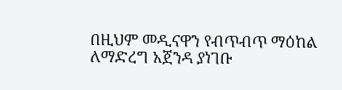በዚህም መዲናዋን የብጥብጥ ማዕከል ለማድረግ አጀንዳ ያነገቡ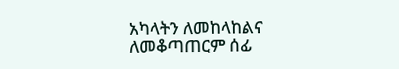አካላትን ለመከላከልና ለመቆጣጠርም ሰፊ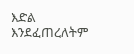እድል እንደፈጠረለትም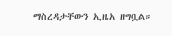ማስረዳታቸውን ኢዜአ ዘግቧል።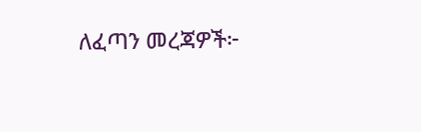ለፈጣን መረጃዎች፦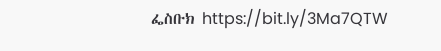ፌስቡክ https://bit.ly/3Ma7QTW